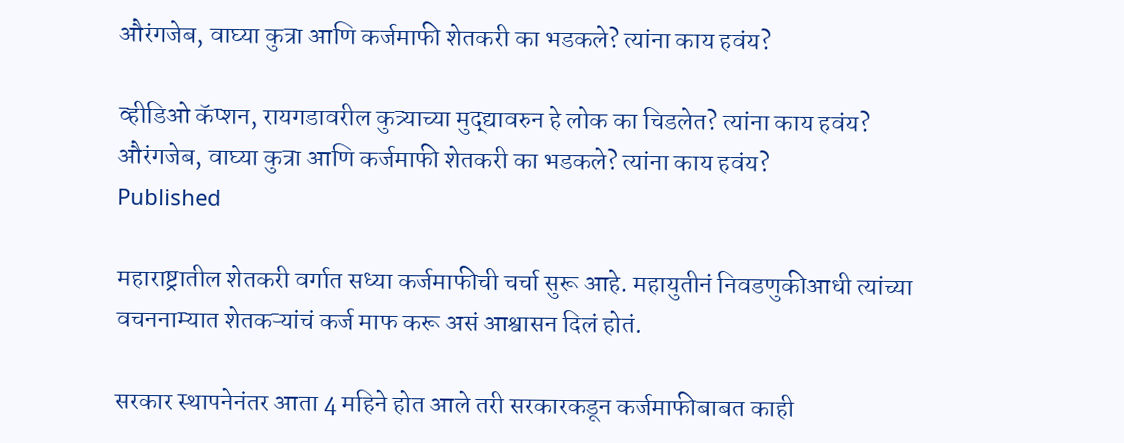औरंगजेब, वाघ्या कुत्रा आणि कर्जमाफी शेतकरी का भडकले? त्यांना काय हवंय?

व्हीडिओ कॅप्शन, रायगडावरील कुत्र्याच्या मुद्द्यावरुन हे लोक का चिडलेत? त्यांना काय हवंय?
औरंगजेब, वाघ्या कुत्रा आणि कर्जमाफी शेतकरी का भडकले? त्यांना काय हवंय?
Published

महाराष्ट्रातील शेतकरी वर्गात सध्या कर्जमाफीची चर्चा सुरू आहे. महायुतीनं निवडणुकीआधी त्यांच्या वचननाम्यात शेतकऱ्यांचं कर्ज माफ करू असं आश्वासन दिलं होतं.

सरकार स्थापनेनंतर आता 4 महिने होत आले तरी सरकारकडून कर्जमाफीबाबत काही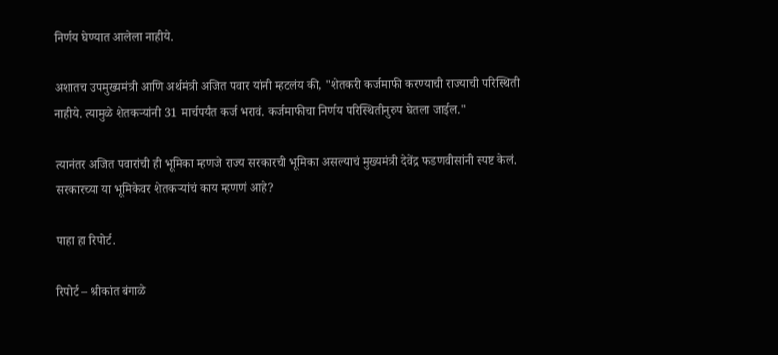निर्णय घेण्यात आलेला नाहीये.

अशातच उपमुख्यमंत्री आणि अर्थमंत्री अजित पवार यांनी म्हटलंय की, "शेतकरी कर्जमाफी करण्याची राज्याची परिस्थिती नाहीये. त्यामुळे शेतकऱ्यांनी 31 मार्चपर्यंत कर्ज भरावं. कर्जमाफीचा निर्णय परिस्थितीनुरुप घेतला जाईल."

त्यानंतर अजित पवारांची ही भूमिका म्हणजे राज्य सरकारची भूमिका असल्याचं मुख्यमंत्री देवेंद्र फडणवीसांनी स्पष्ट केलं. सरकारच्या या भूमिकेवर शेतकऱ्यांचं काय म्हणणं आहे?

पाहा हा रिपोर्ट.

रिपोर्ट – श्रीकांत बंगाळे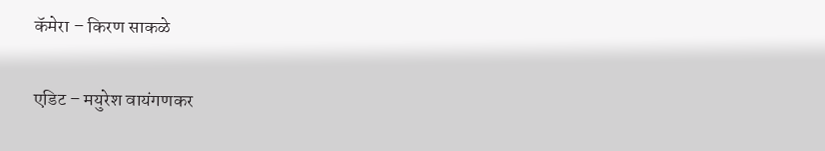कॅमेरा – किरण साकळे

एडिट – मयुरेश वायंगणकर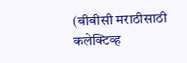(बीबीसी मराठीसाठी कलेक्टिव्ह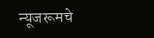न्यूजरूमचे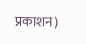प्रकाशन)